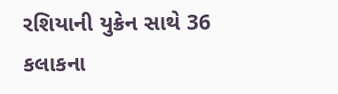રશિયાની યુક્રેન સાથે 36 કલાકના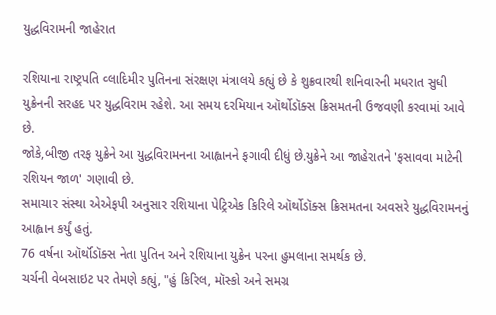યુદ્ધવિરામની જાહેરાત

રશિયાના રાષ્ટ્રપતિ વ્લાદિમીર પુતિનના સંરક્ષણ મંત્રાલયે કહ્યું છે કે શુક્રવારથી શનિવારની મધરાત સુધી યુક્રેનની સરહદ પર યુદ્ધવિરામ રહેશે. આ સમય દરમિયાન ઑર્થોડૉક્સ ક્રિસમતની ઉજવણી કરવામાં આવે છે.
જોકે,બીજી તરફ યુક્રેને આ યુદ્ધવિરામનના આહ્વાનને ફગાવી દીધું છે.યુક્રેને આ જાહેરાતને 'ફસાવવા માટેની રશિયન જાળ' ગણાવી છે.
સમાચાર સંસ્થા એએફપી અનુસાર રશિયાના પેટ્રિએક કિરિલે ઑર્થોડૉક્સ ક્રિસમતના અવસરે યુદ્ધવિરામનનું આહ્વાન કર્યું હતું.
76 વર્ષના ઑર્થૉડૉક્સ નેતા પુતિન અને રશિયાના યુક્રેન પરના હુમલાના સમર્થક છે.
ચર્ચની વેબસાઇટ પર તેમણે કહ્યું, "હું કિરિલ, મૉસ્કો અને સમગ્ર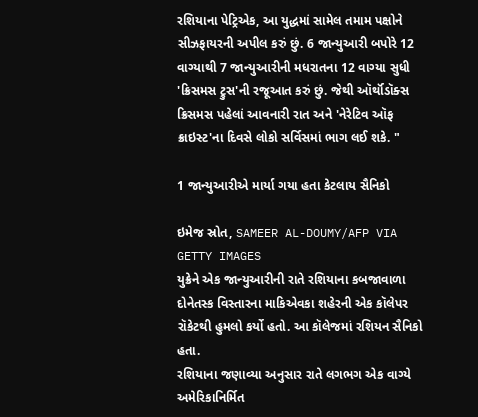રશિયાના પેટ્રિએક, આ યુદ્ધમાં સામેલ તમામ પક્ષોને સીઝફાયરની અપીલ કરું છું. 6 જાન્યુઆરી બપોરે 12 વાગ્યાથી 7 જાન્યુઆરીની મધરાતના 12 વાગ્યા સુધી 'ક્રિસમસ ટ્રુસ'ની રજૂઆત કરું છું. જેથી ઑર્થૉડૉક્સ ક્રિસમસ પહેલાં આવનારી રાત અને 'નેરેટિવ ઑફ ક્રાઇસ્ટ'ના દિવસે લોકો સર્વિસમાં ભાગ લઈ શકે. "

1 જાન્યુઆરીએ માર્યા ગયા હતા કેટલાય સૈનિકો

ઇમેજ સ્રોત, SAMEER AL-DOUMY/AFP VIA GETTY IMAGES
યુક્રેને એક જાન્યુઆરીની રાતે રશિયાના કબજાવાળા દોનેતસ્ક વિસ્તારના માકિએવકા શહેરની એક કૉલેપર રૉકેટથી હુમલો કર્યો હતો. આ કૉલેજમાં રશિયન સૈનિકો હતા.
રશિયાના જણાવ્યા અનુસાર રાતે લગભગ એક વાગ્યે અમેરિકાનિર્મિત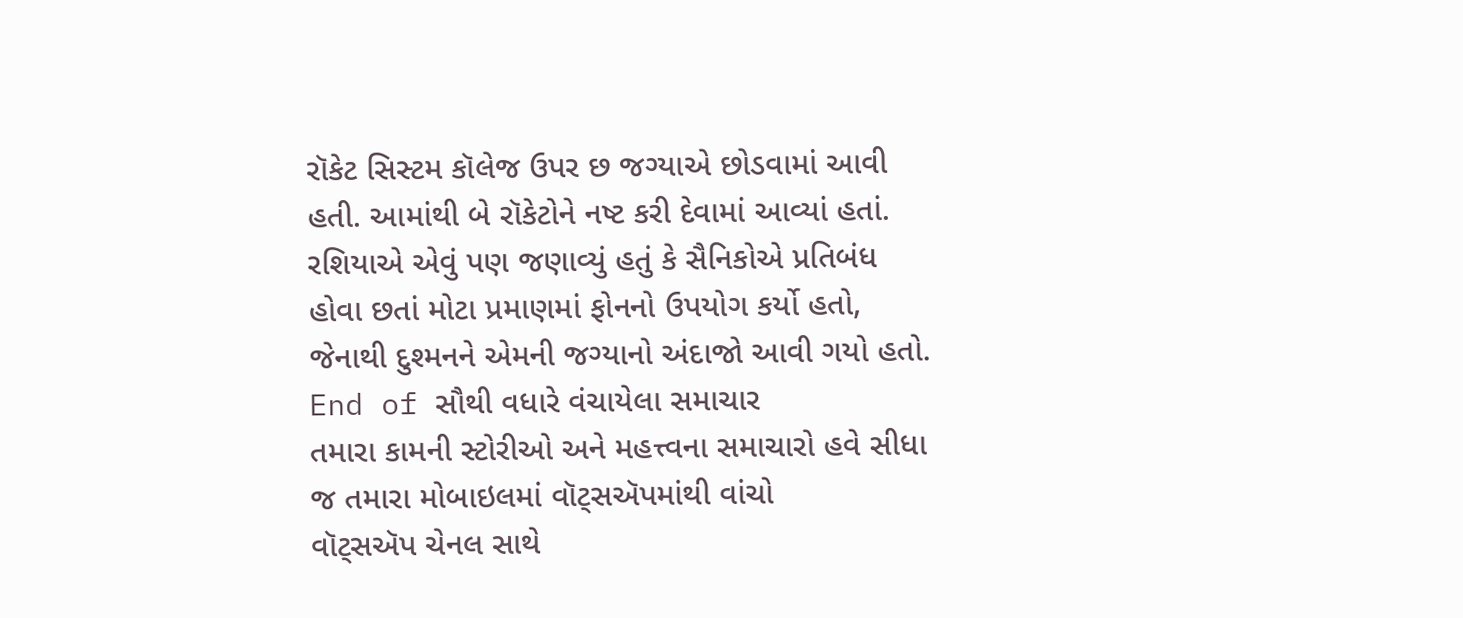રૉકેટ સિસ્ટમ કૉલેજ ઉપર છ જગ્યાએ છોડવામાં આવી હતી. આમાંથી બે રૉકેટોને નષ્ટ કરી દેવામાં આવ્યાં હતાં.
રશિયાએ એવું પણ જણાવ્યું હતું કે સૈનિકોએ પ્રતિબંધ હોવા છતાં મોટા પ્રમાણમાં ફોનનો ઉપયોગ કર્યો હતો, જેનાથી દુશ્મનને એમની જગ્યાનો અંદાજો આવી ગયો હતો.
End of સૌથી વધારે વંચાયેલા સમાચાર
તમારા કામની સ્ટોરીઓ અને મહત્ત્વના સમાચારો હવે સીધા જ તમારા મોબાઇલમાં વૉટ્સઍપમાંથી વાંચો
વૉટ્સઍપ ચેનલ સાથે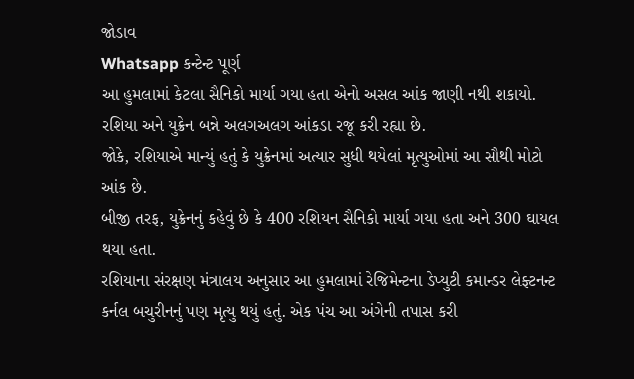જોડાવ
Whatsapp કન્ટેન્ટ પૂર્ણ
આ હુમલામાં કેટલા સૈનિકો માર્યા ગયા હતા એનો અસલ આંક જાણી નથી શકાયો. રશિયા અને યુક્રેન બન્ને અલગઅલગ આંકડા રજૂ કરી રહ્યા છે.
જોકે, રશિયાએ માન્યું હતું કે યુક્રેનમાં અત્યાર સુધી થયેલાં મૃત્યુઓમાં આ સૌથી મોટો આંક છે.
બીજી તરફ, યુક્રેનનું કહેવું છે કે 400 રશિયન સૈનિકો માર્યા ગયા હતા અને 300 ઘાયલ થયા હતા.
રશિયાના સંરક્ષણ મંત્રાલય અનુસાર આ હુમલામાં રેજિમેન્ટના ડેપ્યુટી કમાન્ડર લેફ્ટનન્ટ કર્નલ બચુરીનનું પણ મૃત્યુ થયું હતું. એક પંચ આ અંગેની તપાસ કરી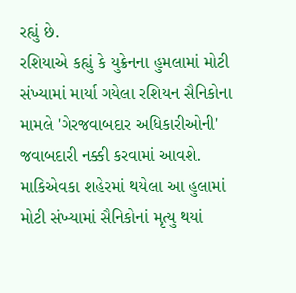રહ્યું છે.
રશિયાએ કહ્યું કે યુક્રેનના હુમલામાં મોટી સંખ્યામાં માર્યા ગયેલા રશિયન સૈનિકોના મામલે 'ગેરજવાબદાર અધિકારીઓની' જવાબદારી નક્કી કરવામાં આવશે.
માકિએવકા શહેરમાં થયેલા આ હુલામાં મોટી સંખ્યામાં સૈનિકોનાં મૃત્યુ થયાં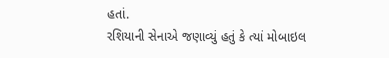હતાં.
રશિયાની સેનાએ જણાવ્યું હતું કે ત્યાં મોબાઇલ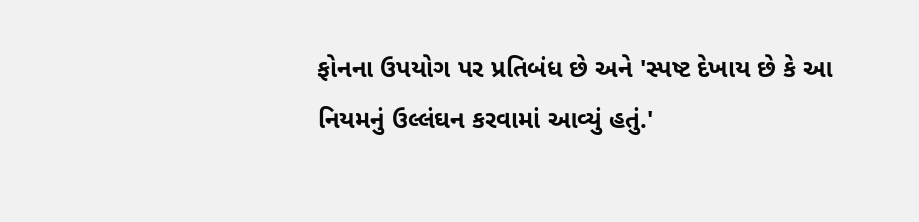ફોનના ઉપયોગ પર પ્રતિબંધ છે અને 'સ્પષ્ટ દેખાય છે કે આ નિયમનું ઉલ્લંઘન કરવામાં આવ્યું હતું.'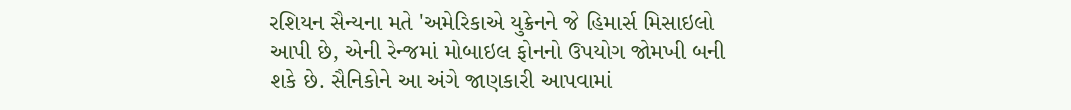રશિયન સૈન્યના મતે 'અમેરિકાએ યુક્રેનને જે હિમાર્સ મિસાઇલો આપી છે, એની રેન્જમાં મોબાઇલ ફોનનો ઉપયોગ જોમખી બની શકે છે. સૈનિકોને આ અંગે જાણકારી આપવામાં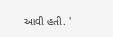આવી હતી. '